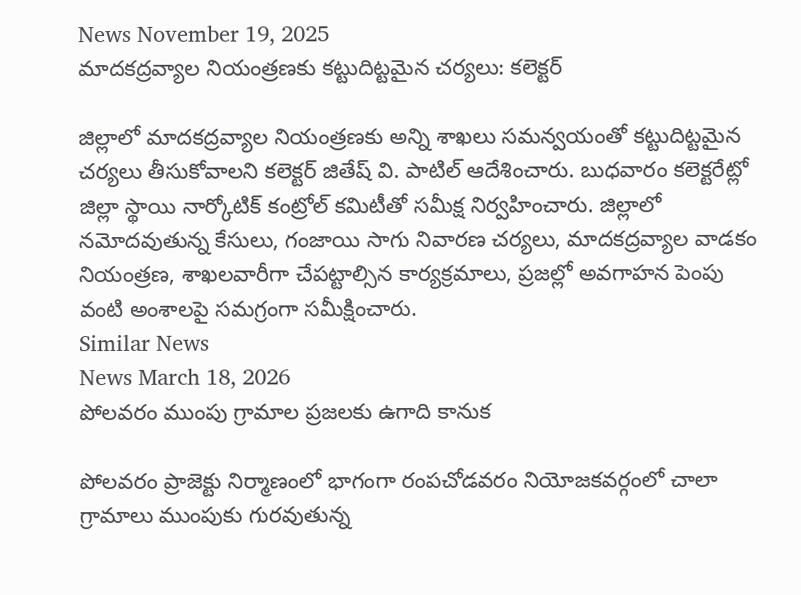News November 19, 2025
మాదకద్రవ్యాల నియంత్రణకు కట్టుదిట్టమైన చర్యలు: కలెక్టర్

జిల్లాలో మాదకద్రవ్యాల నియంత్రణకు అన్ని శాఖలు సమన్వయంతో కట్టుదిట్టమైన చర్యలు తీసుకోవాలని కలెక్టర్ జితేష్ వి. పాటిల్ ఆదేశించారు. బుధవారం కలెక్టరేట్లో జిల్లా స్థాయి నార్కోటిక్ కంట్రోల్ కమిటీతో సమీక్ష నిర్వహించారు. జిల్లాలో నమోదవుతున్న కేసులు, గంజాయి సాగు నివారణ చర్యలు, మాదకద్రవ్యాల వాడకం నియంత్రణ, శాఖలవారీగా చేపట్టాల్సిన కార్యక్రమాలు, ప్రజల్లో అవగాహన పెంపు వంటి అంశాలపై సమగ్రంగా సమీక్షించారు.
Similar News
News March 18, 2026
పోలవరం ముంపు గ్రామాల ప్రజలకు ఉగాది కానుక

పోలవరం ప్రాజెక్టు నిర్మాణంలో భాగంగా రంపచోడవరం నియోజకవర్గంలో చాలా గ్రామాలు ముంపుకు గురవుతున్న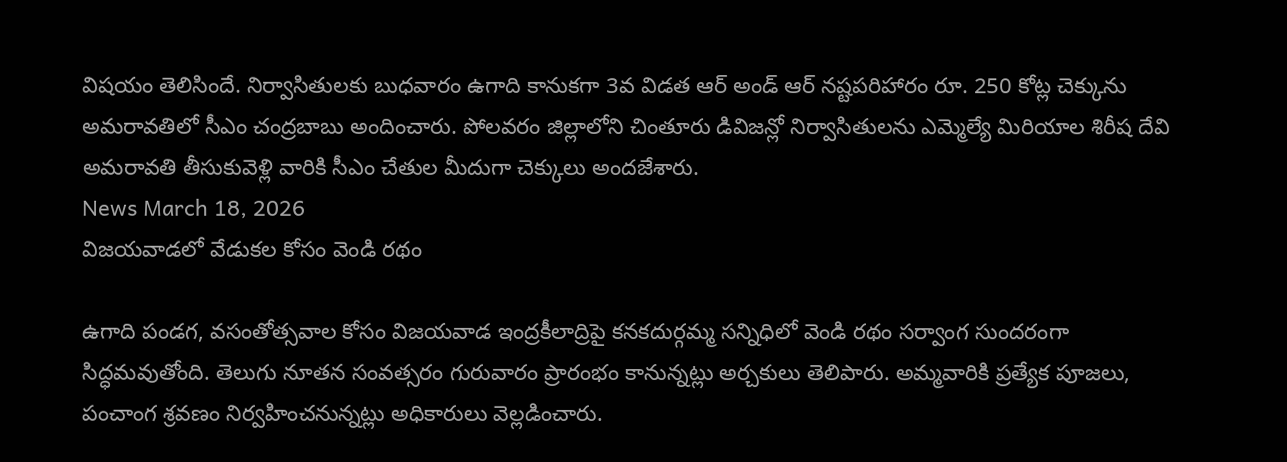విషయం తెలిసిందే. నిర్వాసితులకు బుధవారం ఉగాది కానుకగా 3వ విడత ఆర్ అండ్ ఆర్ నష్టపరిహారం రూ. 250 కోట్ల చెక్కును అమరావతిలో సీఎం చంద్రబాబు అందించారు. పోలవరం జిల్లాలోని చింతూరు డివిజన్లో నిర్వాసితులను ఎమ్మెల్యే మిరియాల శిరీష దేవి అమరావతి తీసుకువెళ్లి వారికి సీఎం చేతుల మీదుగా చెక్కులు అందజేశారు.
News March 18, 2026
విజయవాడలో వేడుకల కోసం వెండి రథం

ఉగాది పండగ, వసంతోత్సవాల కోసం విజయవాడ ఇంద్రకీలాద్రిపై కనకదుర్గమ్మ సన్నిధిలో వెండి రథం సర్వాంగ సుందరంగా సిద్ధమవుతోంది. తెలుగు నూతన సంవత్సరం గురువారం ప్రారంభం కానున్నట్లు అర్చకులు తెలిపారు. అమ్మవారికి ప్రత్యేక పూజలు, పంచాంగ శ్రవణం నిర్వహించనున్నట్లు అధికారులు వెల్లడించారు.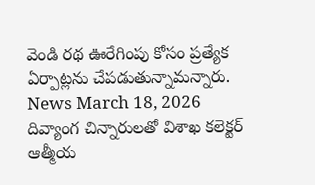వెండి రథ ఊరేగింపు కోసం ప్రత్యేక ఏర్పాట్లను చేపడుతున్నామన్నారు.
News March 18, 2026
దివ్యాంగ చిన్నారులతో విశాఖ కలెక్టర్ ఆత్మీయ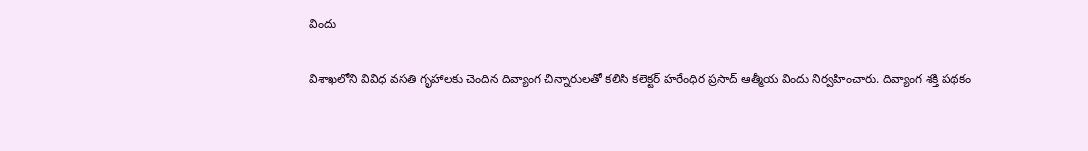విందు

విశాఖలోని వివిధ వసతి గృహాలకు చెందిన దివ్యాంగ చిన్నారులతో కలిసి కలెక్టర్ హరేంధిర ప్రసాద్ ఆత్మీయ విందు నిర్వహించారు. దివ్యాంగ శక్తి పథకం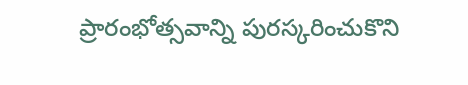ప్రారంభోత్సవాన్ని పురస్కరించుకొని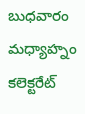బుధవారం మధ్యాహ్నం కలెక్టరేట్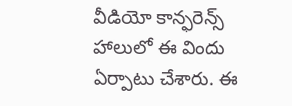వీడియో కాన్ఫరెన్స్ హాలులో ఈ విందు ఏర్పాటు చేశారు. ఈ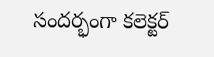సందర్భంగా కలెక్టర్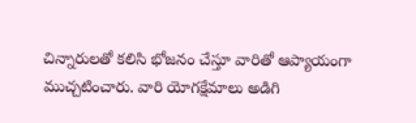చిన్నారులతో కలిసి భోజనం చేస్తూ వారితో ఆప్యాయంగా ముచ్చటించారు. వారి యోగక్షేమాలు అడిగి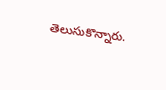తెలుసుకొన్నారు.